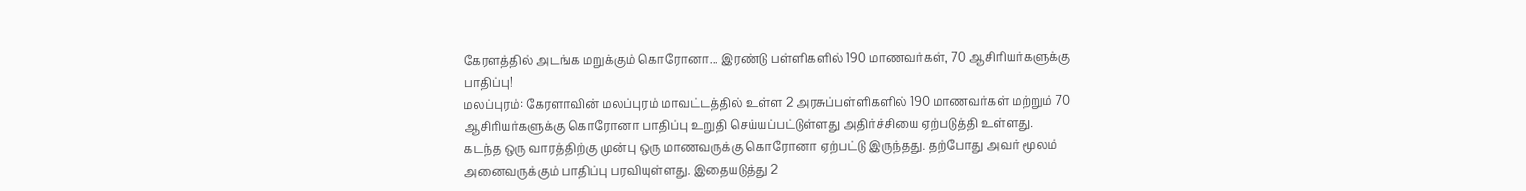கேரளத்தில் அடங்க மறுக்கும் கொரோனா... இரண்டு பள்ளிகளில் 190 மாணவர்கள், 70 ஆசிரியர்களுக்கு பாதிப்பு!
மலப்புரம்: கேரளாவின் மலப்புரம் மாவட்டத்தில் உள்ள 2 அரசுப்பள்ளிகளில் 190 மாணவர்கள் மற்றும் 70 ஆசிரியர்களுக்கு கொரோனா பாதிப்பு உறுதி செய்யப்பட்டுள்ளது அதிர்ச்சியை ஏற்படுத்தி உள்ளது.
கடந்த ஒரு வாரத்திற்கு முன்பு ஒரு மாணவருக்கு கொரோனா ஏற்பட்டு இருந்தது. தற்போது அவர் மூலம் அனைவருக்கும் பாதிப்பு பரவியுள்ளது. இதையடுத்து 2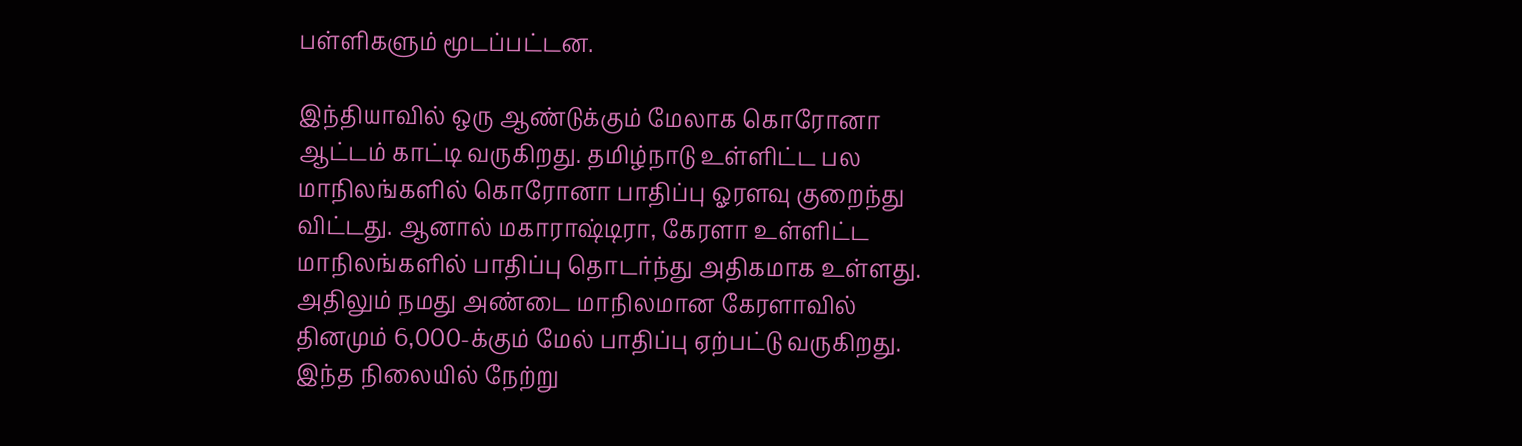பள்ளிகளும் மூடப்பட்டன.

இந்தியாவில் ஒரு ஆண்டுக்கும் மேலாக கொரோனா ஆட்டம் காட்டி வருகிறது. தமிழ்நாடு உள்ளிட்ட பல மாநிலங்களில் கொரோனா பாதிப்பு ஓரளவு குறைந்து விட்டது. ஆனால் மகாராஷ்டிரா, கேரளா உள்ளிட்ட மாநிலங்களில் பாதிப்பு தொடர்ந்து அதிகமாக உள்ளது. அதிலும் நமது அண்டை மாநிலமான கேரளாவில் தினமும் 6,000-க்கும் மேல் பாதிப்பு ஏற்பட்டு வருகிறது.
இந்த நிலையில் நேற்று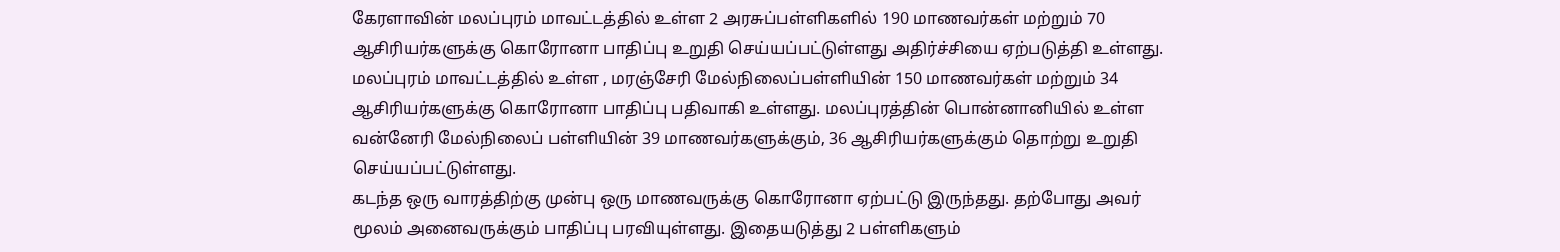கேரளாவின் மலப்புரம் மாவட்டத்தில் உள்ள 2 அரசுப்பள்ளிகளில் 190 மாணவர்கள் மற்றும் 70 ஆசிரியர்களுக்கு கொரோனா பாதிப்பு உறுதி செய்யப்பட்டுள்ளது அதிர்ச்சியை ஏற்படுத்தி உள்ளது. மலப்புரம் மாவட்டத்தில் உள்ள , மரஞ்சேரி மேல்நிலைப்பள்ளியின் 150 மாணவர்கள் மற்றும் 34 ஆசிரியர்களுக்கு கொரோனா பாதிப்பு பதிவாகி உள்ளது. மலப்புரத்தின் பொன்னானியில் உள்ள வன்னேரி மேல்நிலைப் பள்ளியின் 39 மாணவர்களுக்கும், 36 ஆசிரியர்களுக்கும் தொற்று உறுதி செய்யப்பட்டுள்ளது.
கடந்த ஒரு வாரத்திற்கு முன்பு ஒரு மாணவருக்கு கொரோனா ஏற்பட்டு இருந்தது. தற்போது அவர் மூலம் அனைவருக்கும் பாதிப்பு பரவியுள்ளது. இதையடுத்து 2 பள்ளிகளும்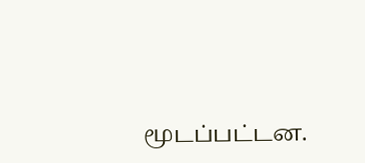மூடப்பட்டன.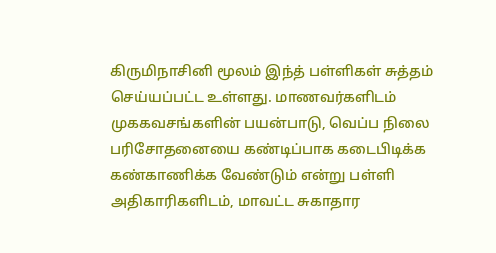கிருமிநாசினி மூலம் இந்த் பள்ளிகள் சுத்தம் செய்யப்பட்ட உள்ளது. மாணவர்களிடம் முககவசங்களின் பயன்பாடு, வெப்ப நிலை பரிசோதனையை கண்டிப்பாக கடைபிடிக்க கண்காணிக்க வேண்டும் என்று பள்ளி அதிகாரிகளிடம், மாவட்ட சுகாதார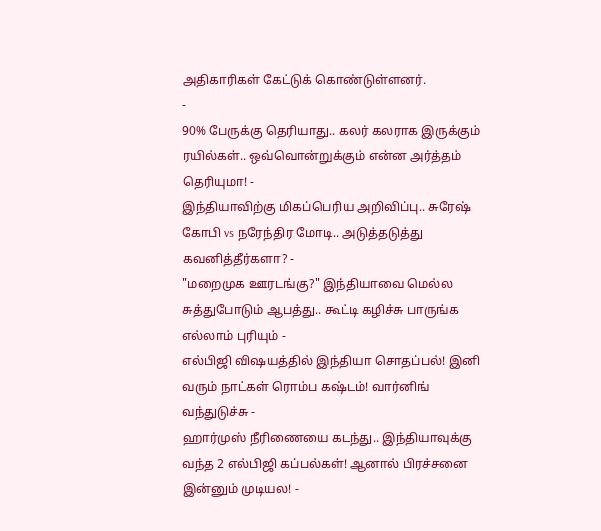அதிகாரிகள் கேட்டுக் கொண்டுள்ளனர்.
-
90% பேருக்கு தெரியாது.. கலர் கலராக இருக்கும் ரயில்கள்.. ஒவ்வொன்றுக்கும் என்ன அர்த்தம் தெரியுமா! -
இந்தியாவிற்கு மிகப்பெரிய அறிவிப்பு.. சுரேஷ் கோபி vs நரேந்திர மோடி.. அடுத்தடுத்து கவனித்தீர்களா? -
"மறைமுக ஊரடங்கு?" இந்தியாவை மெல்ல சுத்துபோடும் ஆபத்து.. கூட்டி கழிச்சு பாருங்க எல்லாம் புரியும் -
எல்பிஜி விஷயத்தில் இந்தியா சொதப்பல்! இனி வரும் நாட்கள் ரொம்ப கஷ்டம்! வார்னிங் வந்துடுச்சு -
ஹார்முஸ் நீரிணையை கடந்து.. இந்தியாவுக்கு வந்த 2 எல்பிஜி கப்பல்கள்! ஆனால் பிரச்சனை இன்னும் முடியல! -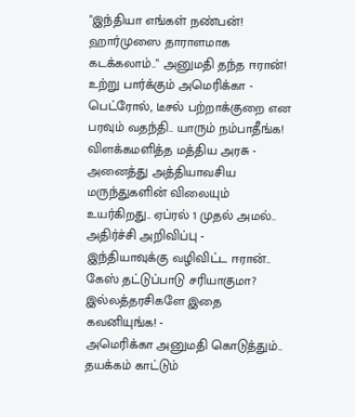"இந்தியா எங்கள் நண்பன்! ஹார்முஸை தாராளமாக கடக்கலாம்.." அனுமதி தந்த ஈரான்! உற்று பார்க்கும் அமெரிக்கா -
பெட்ரோல், டீசல் பற்றாக்குறை என பரவும் வதந்தி.. யாரும் நம்பாதீங்க! விளக்கமளித்த மத்திய அரசு -
அனைத்து அத்தியாவசிய மருந்துகளின் விலையும் உயர்கிறது.. ஏப்ரல் 1 முதல் அமல்.. அதிர்ச்சி அறிவிப்பு -
இந்தியாவுக்கு வழிவிட்ட ஈரான்.. கேஸ் தட்டுப்பாடு சரியாகுமா? இல்லத்தரசிகளே இதை கவனியுங்க! -
அமெரிக்கா அனுமதி கொடுத்தும்.. தயக்கம் காட்டும்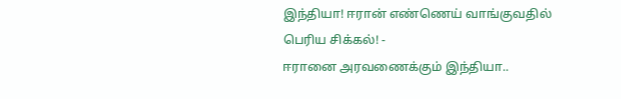இந்தியா! ஈரான் எண்ணெய் வாங்குவதில் பெரிய சிக்கல்! -
ஈரானை அரவணைக்கும் இந்தியா..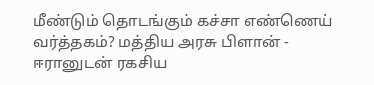மீண்டும் தொடங்கும் கச்சா எண்ணெய் வர்த்தகம்? மத்திய அரசு பிளான் -
ஈரானுடன் ரகசிய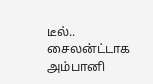டீல்.. சைலன்ட்டாக அம்பானி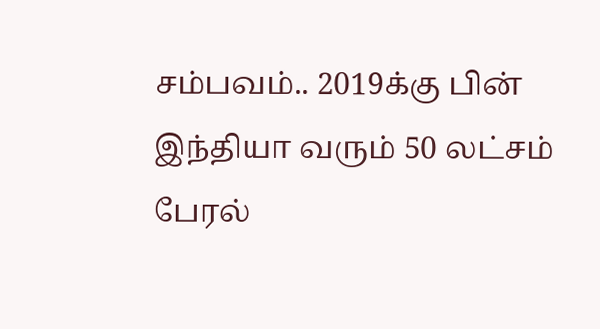சம்பவம்.. 2019க்கு பின் இந்தியா வரும் 50 லட்சம் பேரல்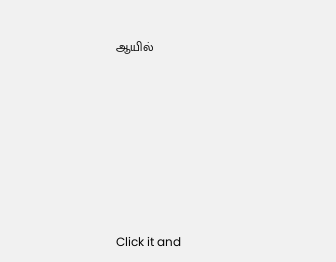ஆயில்












Click it and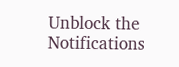Unblock the Notifications